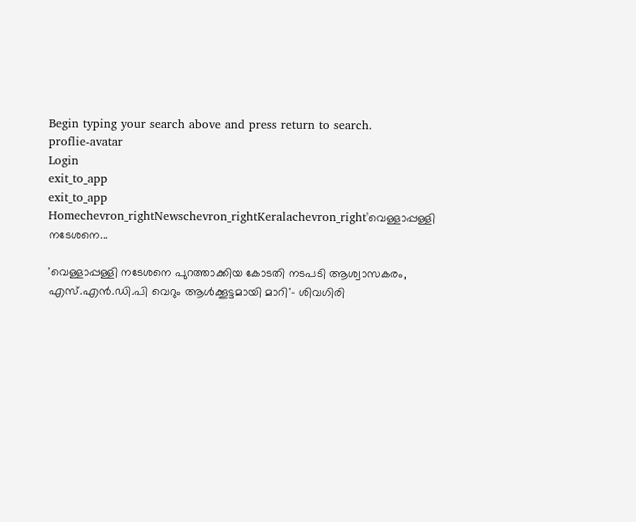Begin typing your search above and press return to search.
proflie-avatar
Login
exit_to_app
exit_to_app
Homechevron_rightNewschevron_rightKeralachevron_right'വെള്ളാപ്പള്ളി നടേശനെ...

'വെള്ളാപ്പള്ളി നടേശനെ പുറത്താക്കിയ കോടതി നടപടി ആശ്വാസകരം, എസ്.എൻ.ഡി.പി വെറും ആൾക്കൂട്ടമായി മാറി'- ശിവഗിരി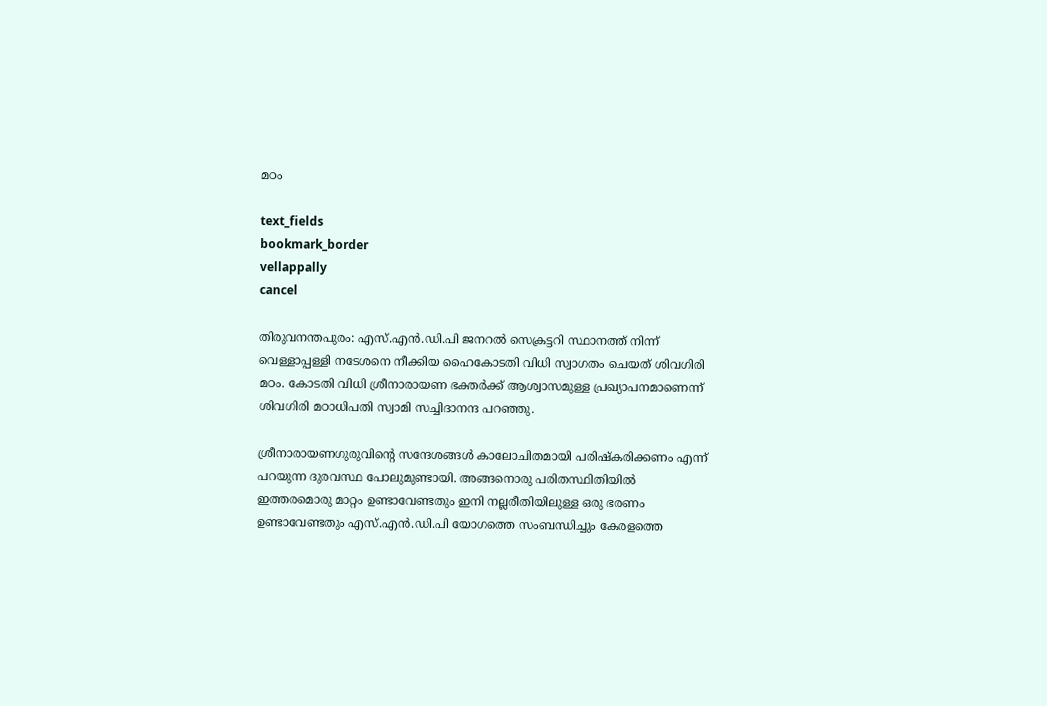മഠം

text_fields
bookmark_border
vellappally
cancel

തിരുവനന്തപുരം: എസ്.എൻ.ഡി.പി ജനറൽ സെക്രട്ടറി സ്ഥാനത്ത് നിന്ന് വെള്ളാപ്പള്ളി നടേശനെ നീക്കിയ ഹൈകോടതി വിധി സ്വാഗതം ചെയത് ശിവഗിരി മഠം. കോടതി വിധി ശ്രീനാരായണ ഭക്തർക്ക് ആശ്വാസമുള്ള പ്രഖ്യാപനമാണെന്ന് ശിവഗിരി മഠാധിപതി സ്വാമി സച്ചിദാനന്ദ പറഞ്ഞു.

ശ്രീനാരായണഗുരുവിന്‍റെ സന്ദേശങ്ങൾ കാലോചിതമായി പരിഷ്കരിക്കണം എന്ന് പറയുന്ന ദുരവസ്ഥ പോലുമുണ്ടായി. അങ്ങനൊരു പരിതസ്ഥിതിയിൽ ഇത്തരമൊരു മാറ്റം ഉണ്ടാവേണ്ടതും ഇനി നല്ലരീതിയിലുള്ള ഒരു ഭരണം ഉണ്ടാവേണ്ടതും എസ്.എൻ.ഡി.പി യോഗത്തെ സംബന്ധിച്ചും കേരളത്തെ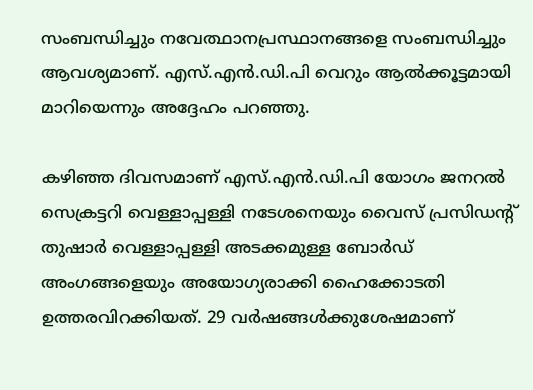സംബന്ധിച്ചും നവേത്ഥാനപ്രസ്ഥാനങ്ങളെ സംബന്ധിച്ചും ആവശ്യമാണ്. എസ്.എൻ.ഡി.പി വെറും ആൽക്കൂട്ടമായി മാറിയെന്നും അദ്ദേഹം പറഞ്ഞു.

കഴിഞ്ഞ ദിവസമാണ് എസ്.എൻ.ഡി.പി യോഗം ജനറൽ സെക്രട്ടറി വെള്ളാപ്പള്ളി നടേശനെയും വൈസ് പ്രസിഡന്‍റ് തുഷാർ വെള്ളാപ്പള്ളി അടക്കമുള്ള ബോർഡ് അംഗങ്ങളെയും അയോഗ്യരാക്കി ഹൈക്കോടതി ഉത്തരവിറക്കിയത്. 29 വർഷങ്ങൾക്കുശേഷമാണ്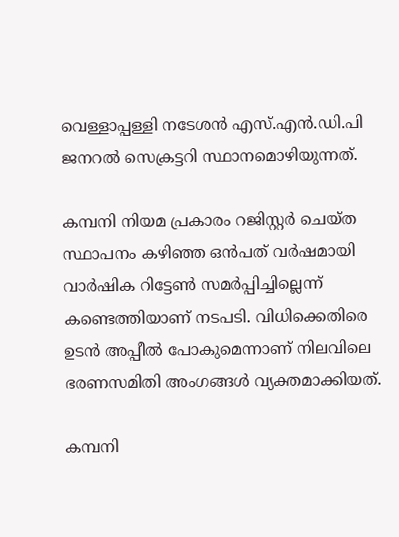വെള്ളാപ്പള്ളി നടേശൻ എസ്.എൻ.ഡി.പി ജനറൽ സെക്രട്ടറി സ്ഥാനമൊഴിയുന്നത്.

കമ്പനി നിയമ പ്രകാരം റജിസ്റ്റർ ചെയ്ത സ്ഥാപനം കഴിഞ്ഞ ഒന്‍പത് വർഷമായി വാർഷിക റിട്ടേൺ സമർപ്പിച്ചില്ലെന്ന് കണ്ടെത്തിയാണ് നടപടി. വിധിക്കെതിരെ ഉടൻ അപ്പീൽ പോകുമെന്നാണ് നിലവിലെ ഭരണസമിതി അംഗങ്ങൾ വ്യക്തമാക്കിയത്.

കമ്പനി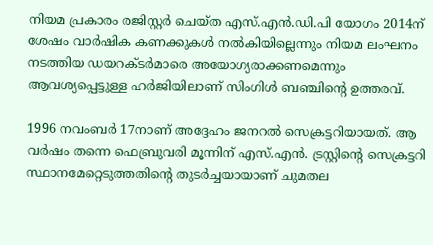നിയമ പ്രകാരം രജിസ്റ്റർ ചെയ്ത എസ്.എൻ.ഡി.പി യോഗം 2014ന് ശേഷം വാർഷിക കണക്കുകൾ നൽകിയില്ലെന്നും നിയമ ലംഘനം നടത്തിയ ഡയറക്ടർമാരെ അയോഗ്യരാക്കണമെന്നും ആവശ്യപ്പെട്ടുള്ള ഹർജിയിലാണ് സിംഗിൾ ബഞ്ചിന്‍റെ ഉത്തരവ്.

1996 നവംബർ 17നാണ് അദ്ദേഹം ജനറൽ സെക്രട്ടറിയായത്. ആ വർഷം തന്നെ ഫെബ്രുവരി മൂന്നിന് എസ്.എൻ. ട്രസ്റ്റിന്‍റെ സെക്രട്ടറി സ്ഥാനമേറ്റെടുത്തതിന്റെ തുടർച്ചയായാണ് ചുമതല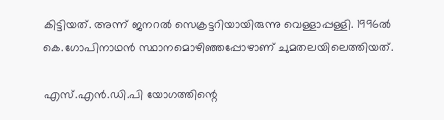കിട്ടിയത്. അന്ന് ജനറൽ സെക്രട്ടറിയായിരുന്നു വെള്ളാപ്പള്ളി. 1996ൽ കെ.ഗോപിനാഥൻ സ്ഥാനമൊഴിഞ്ഞപ്പോഴാണ് ചുമതലയിലെത്തിയത്.

എസ്.എൻ.ഡി.പി യോഗത്തിന്റെ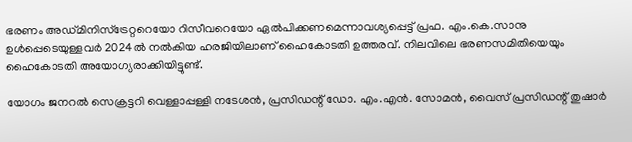ഭരണം അഡ്മിനിസ്ട്രേറ്ററെയോ റിസീവറെയോ ഏൽപിക്കണമെന്നാവശ്യപ്പെട്ട് പ്രഫ. എം.കെ.സാനു ഉൾപ്പെടെയുള്ളവർ 2024ൽ നൽകിയ ഹരജിയിലാണ് ഹൈകോടതി ഉത്തരവ്. നിലവിലെ ഭരണസമിതിയെയും ഹൈകോടതി അയോഗ്യരാക്കിയിട്ടുണ്ട്.

യോഗം ജനറൽ സെക്രട്ടറി വെള്ളാപ്പള്ളി നടേശൻ, പ്രസിഡന്റ് ഡോ. എം.എൻ. സോമൻ, വൈസ് പ്രസിഡന്റ് തുഷാർ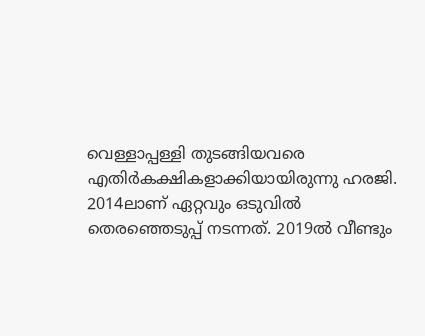വെള്ളാപ്പള്ളി തുടങ്ങിയവരെ എതിർകക്ഷികളാക്കിയായിരുന്നു ഹരജി. 2014ലാണ് ഏറ്റവും ഒടുവിൽ തെരഞ്ഞെടുപ്പ് നടന്നത്. 2019ൽ വീണ്ടും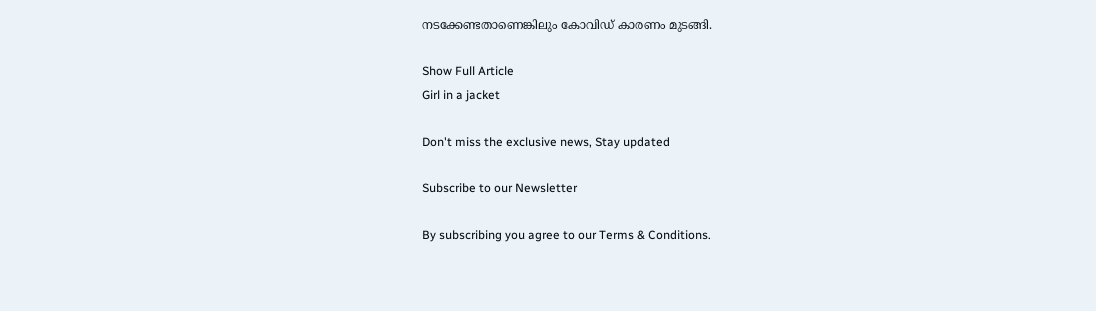നടക്കേണ്ടതാണെങ്കിലും കോവിഡ് കാരണം മുടങ്ങി.

Show Full Article
Girl in a jacket

Don't miss the exclusive news, Stay updated

Subscribe to our Newsletter

By subscribing you agree to our Terms & Conditions.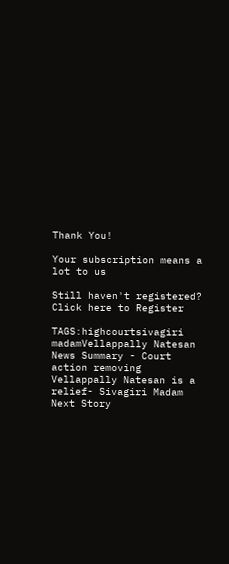Thank You!

Your subscription means a lot to us

Still haven't registered? Click here to Register

TAGS:highcourtsivagiri madamVellappally Natesan
News Summary - Court action removing Vellappally Natesan is a relief- Sivagiri Madam
Next Story